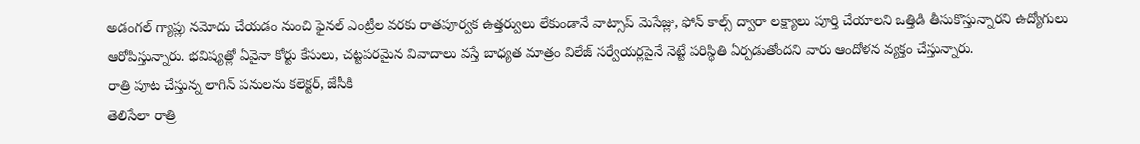అడంగల్ గ్యాప్లు నమోదు చేయడం నుంచి ఫైనల్ ఎంట్రీల వరకు రాతపూర్వక ఉత్తర్వులు లేకుండానే వాట్సాప్ మెసేజ్లు, ఫోన్ కాల్స్ ద్వారా లక్ష్యాలు పూర్తి చేయాలని ఒత్తిడి తీసుకొస్తున్నారని ఉద్యోగులు ఆరోపిస్తున్నారు. భవిష్యత్లో ఏవైనా కోర్టు కేసులు, చట్టపరమైన వివాదాలు వస్తే బాధ్యత మాత్రం విలేజ్ సర్వేయర్లపైనే నెట్టే పరిస్థితి ఏర్పడుతోందని వారు ఆందోళన వ్యక్తం చేస్తున్నారు.
రాత్రి పూట చేస్తున్న లాగిన్ పనులను కలెక్టర్, జేసీకి
తెలిసేలా రాత్రి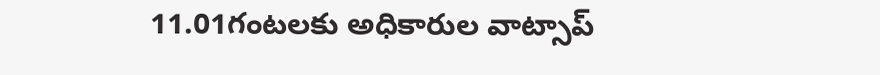11.01గంటలకు అధికారుల వాట్సాప్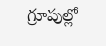గ్రూపుల్లో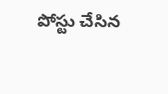పోస్టు చేసిన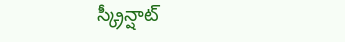స్క్రీన్షాట్